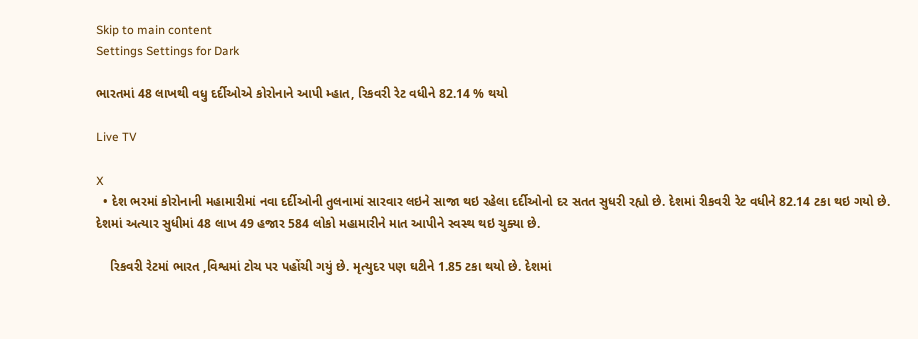Skip to main content
Settings Settings for Dark

ભારતમાં 48 લાખથી વધુ દર્દીઓએ કોરોનાને આપી મ્હાત, રિકવરી રેટ વધીને 82.14 % થયો

Live TV

X
  • દેશ ભરમાં કોરોનાની મહામારીમાં નવા દર્દીઓની તુલનામાં સારવાર લઇને સાજા થઇ રહેલા દર્દીઓનો દર સતત સુધરી રહ્યો છે. દેશમાં રીકવરી રેટ વધીને 82.14 ટકા થઇ ગયો છે. દેશમાં અત્યાર સુધીમાં 48 લાખ 49 હજાર 584 લોકો મહામારીને માત આપીને સ્વસ્થ થઇ ચુક્યા છે.

    રિકવરી રેટમાં ભારત ,વિશ્વમાં ટોચ પર પહોંચી ગયું છે. મૃત્યુદર પણ ઘટીને 1.85 ટકા થયો છે. દેશમાં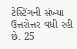ટેસ્ટિંગની સંખ્યા ઉત્તરોત્તર વધી રહી છે. 25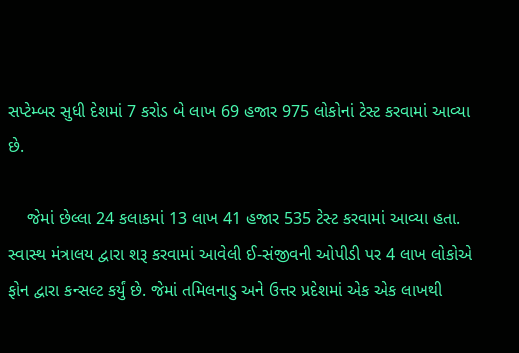સપ્ટેમ્બર સુધી દેશમાં 7 કરોડ બે લાખ 69 હજાર 975 લોકોનાં ટેસ્ટ કરવામાં આવ્યા છે.

    જેમાં છેલ્લા 24 કલાકમાં 13 લાખ 41 હજાર 535 ટેસ્ટ કરવામાં આવ્યા હતા. સ્વાસ્થ મંત્રાલય દ્વારા શરૂ કરવામાં આવેલી ઈ-સંજીવની ઓપીડી પર 4 લાખ લોકોએ ફોન દ્વારા કન્સલ્ટ કર્યું છે. જેમાં તમિલનાડુ અને ઉત્તર પ્રદેશમાં એક એક લાખથી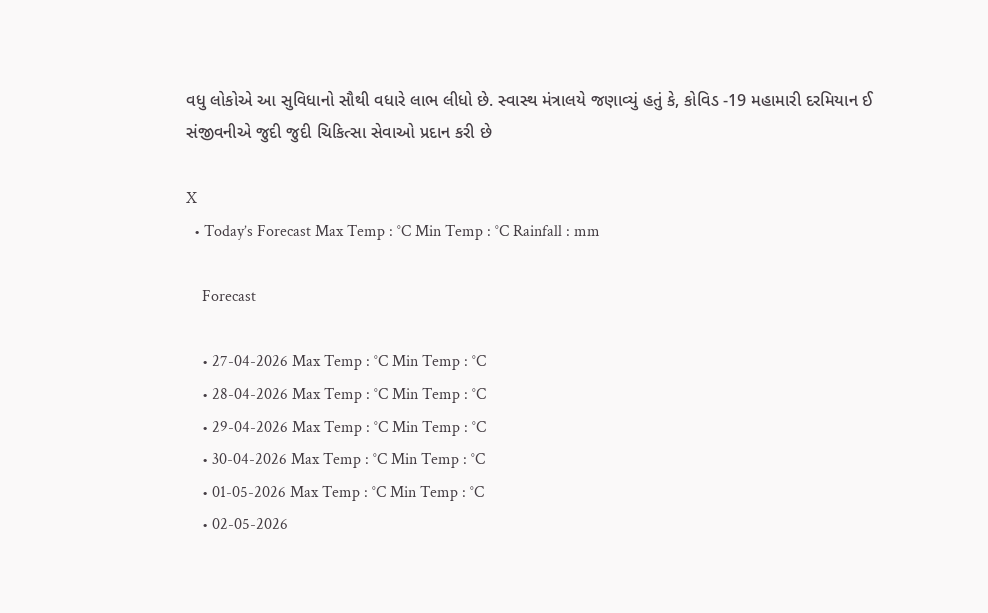વધુ લોકોએ આ સુવિધાનો સૌથી વધારે લાભ લીધો છે. સ્વાસ્થ મંત્રાલયે જણાવ્યું હતું કે, કોવિડ -19 મહામારી દરમિયાન ઈ સંજીવનીએ જુદી જુદી ચિકિત્સા સેવાઓ પ્રદાન કરી છે

X
  • Today’s Forecast Max Temp : °C Min Temp : °C Rainfall : mm

    Forecast

    • 27-04-2026 Max Temp : °C Min Temp : °C
    • 28-04-2026 Max Temp : °C Min Temp : °C
    • 29-04-2026 Max Temp : °C Min Temp : °C
    • 30-04-2026 Max Temp : °C Min Temp : °C
    • 01-05-2026 Max Temp : °C Min Temp : °C
    • 02-05-2026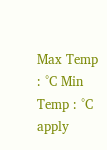Max Temp : °C Min Temp : °C
apply